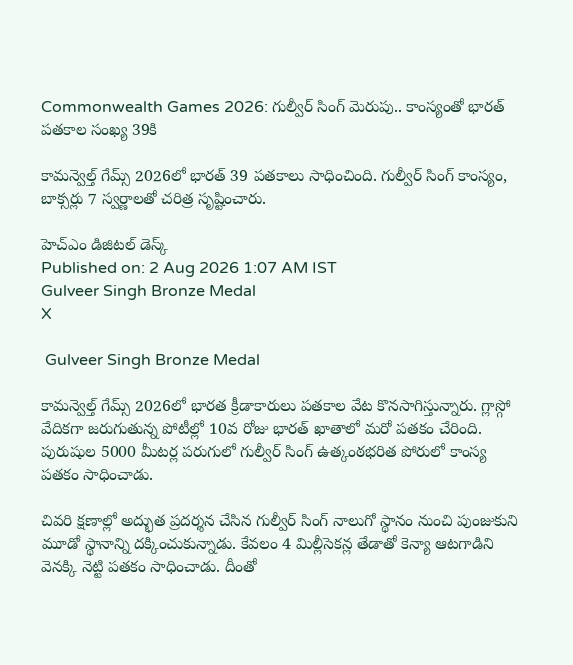Commonwealth Games 2026: గుల్వీర్‌ సింగ్‌ మెరుపు.. కాంస్యంతో భారత్‌ పతకాల సంఖ్య 39కి

కామన్వెల్త్‌ గేమ్స్‌ 2026లో భారత్‌ 39 పతకాలు సాధించింది. గుల్వీర్‌ సింగ్‌ కాంస్యం, బాక్సర్లు 7 స్వర్ణాలతో చరిత్ర సృష్టించారు.

హెచ్ఎం డిజిటల్ డెస్క్
Published on: 2 Aug 2026 1:07 AM IST
Gulveer Singh Bronze Medal
X

 Gulveer Singh Bronze Medal

కామన్వెల్త్‌ గేమ్స్‌ 2026లో భారత క్రీడాకారులు పతకాల వేట కొనసాగిస్తున్నారు. గ్లాస్గో వేదికగా జరుగుతున్న పోటీల్లో 10వ రోజు భారత్‌ ఖాతాలో మరో పతకం చేరింది. పురుషుల 5000 మీటర్ల పరుగులో గుల్వీర్‌ సింగ్‌ ఉత్కంఠభరిత పోరులో కాంస్య పతకం సాధించాడు.

చివరి క్షణాల్లో అద్భుత ప్రదర్శన చేసిన గుల్వీర్‌ సింగ్‌ నాలుగో స్థానం నుంచి పుంజుకుని మూడో స్థానాన్ని దక్కించుకున్నాడు. కేవలం 4 మిల్లీసెకన్ల తేడాతో కెన్యా ఆటగాడిని వెనక్కి నెట్టి పతకం సాధించాడు. దీంతో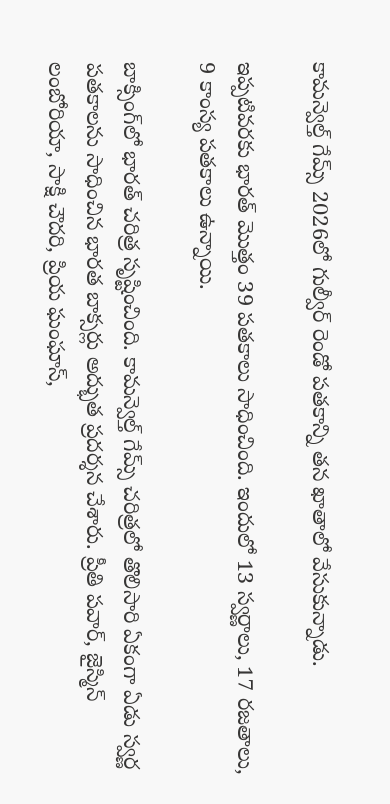కామన్వెల్త్‌ గేమ్స్‌ 2026లో గుల్వీర్‌ రెండో పతకాన్ని తన ఖాతాలో వేసుకున్నాడు.

ఇప్పటివరకు భారత్‌ మొత్తం 39 పతకాలు సాధించింది. ఇందులో 13 స్వర్ణాలు, 17 రజతాలు, 9 కాంస్య పతకాలు ఉన్నాయి.

బాక్సింగ్‌లో భారత్‌ చరిత్ర సృష్టించింది. కామన్వెల్త్‌ గేమ్స్‌ చరిత్రలో తొలిసారి ఏకంగా ఏడు స్వర్ణ పతకాలను సాధించిన భారత బాక్సర్లు అద్భుత ప్రదర్శన చేశారు. ప్రీతి పవార్‌, జైస్మిన్‌ లంబోరియా, సాక్షి చౌదరి, ప్రియ ఘంఘాస్‌,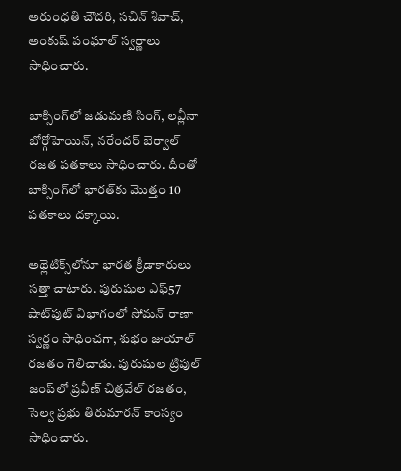అరుంధతి చౌదరి, సచిన్‌ శివాచ్‌, అంకుష్‌ పంఘాల్‌ స్వర్ణాలు సాధించారు.

బాక్సింగ్‌లో జడుమణి సింగ్‌, లవ్లీనా బోర్గోహెయిన్‌, నరేందర్‌ బెర్వాల్‌ రజత పతకాలు సాధించారు. దీంతో బాక్సింగ్‌లో భారత్‌కు మొత్తం 10 పతకాలు దక్కాయి.

అథ్లెటిక్స్‌లోనూ భారత క్రీడాకారులు సత్తా చాటారు. పురుషుల ఎఫ్‌57 షాట్‌పుట్‌ విభాగంలో సోమన్‌ రాణా స్వర్ణం సాధించగా, శుభం జుయాల్‌ రజతం గెలిచాడు. పురుషుల ట్రిపుల్‌ జంప్‌లో ప్రవీణ్‌ చిత్రవేల్‌ రజతం, సెల్వ ప్రభు తిరుమారన్‌ కాంస్యం సాధించారు.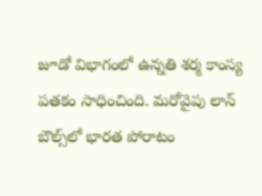జూడో విభాగంలో ఉన్నతి శర్మ కాంస్య పతకం సాధించింది. మరోవైపు లాన్‌ బౌల్స్‌లో భారత పోరాటం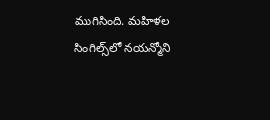ముగిసింది. మహిళల సింగిల్స్‌లో నయన్మోని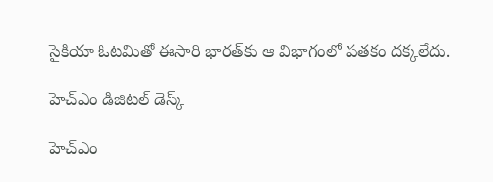సైకియా ఓటమితో ఈసారి భారత్‌కు ఆ విభాగంలో పతకం దక్కలేదు.

హెచ్ఎం డిజిటల్ డెస్క్

హెచ్ఎం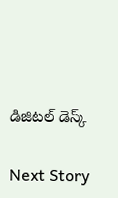డిజిటల్ డెస్క్

Next Story